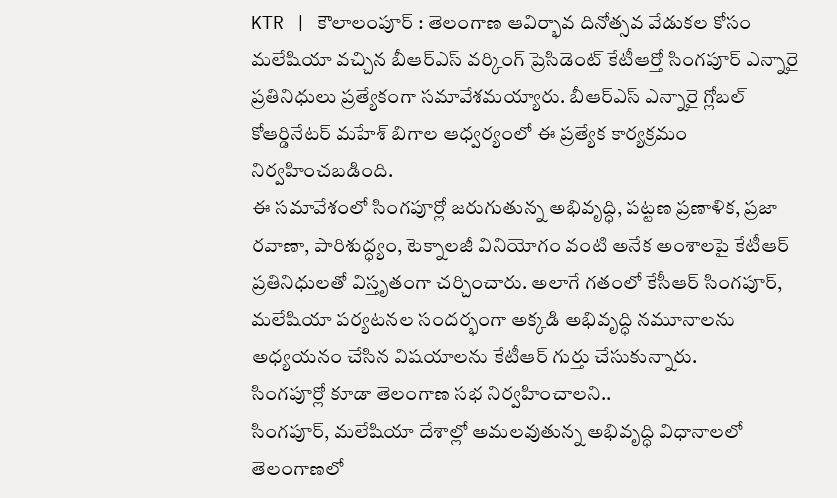KTR | కౌలాలంపూర్ : తెలంగాణ ఆవిర్భావ దినోత్సవ వేడుకల కోసం మలేషియా వచ్చిన బీఆర్ఎస్ వర్కింగ్ ప్రెసిడెంట్ కేటీఆర్తో సింగపూర్ ఎన్నారై ప్రతినిధులు ప్రత్యేకంగా సమావేశమయ్యారు. బీఆర్ఎస్ ఎన్నారై గ్లోబల్ కోఆర్డినేటర్ మహేశ్ బిగాల ఆధ్వర్యంలో ఈ ప్రత్యేక కార్యక్రమం నిర్వహించబడింది.
ఈ సమావేశంలో సింగపూర్లో జరుగుతున్న అభివృద్ధి, పట్టణ ప్రణాళిక, ప్రజా రవాణా, పారిశుద్ధ్యం, టెక్నాలజీ వినియోగం వంటి అనేక అంశాలపై కేటీఆర్ ప్రతినిధులతో విస్తృతంగా చర్చించారు. అలాగే గతంలో కేసీఆర్ సింగపూర్, మలేషియా పర్యటనల సందర్భంగా అక్కడి అభివృద్ధి నమూనాలను అధ్యయనం చేసిన విషయాలను కేటీఆర్ గుర్తు చేసుకున్నారు.
సింగపూర్లో కూడా తెలంగాణ సభ నిర్వహించాలని..
సింగపూర్, మలేషియా దేశాల్లో అమలవుతున్న అభివృద్ధి విధానాలలో తెలంగాణలో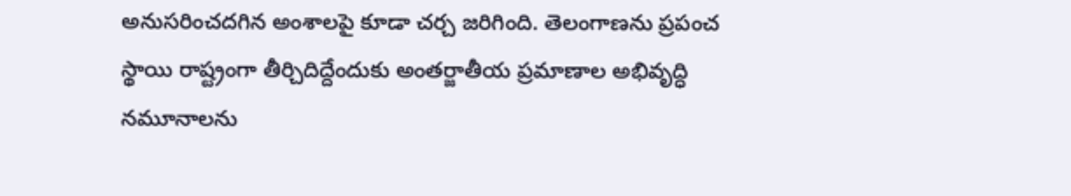అనుసరించదగిన అంశాలపై కూడా చర్చ జరిగింది. తెలంగాణను ప్రపంచ స్థాయి రాష్ట్రంగా తీర్చిదిద్దేందుకు అంతర్జాతీయ ప్రమాణాల అభివృద్ధి నమూనాలను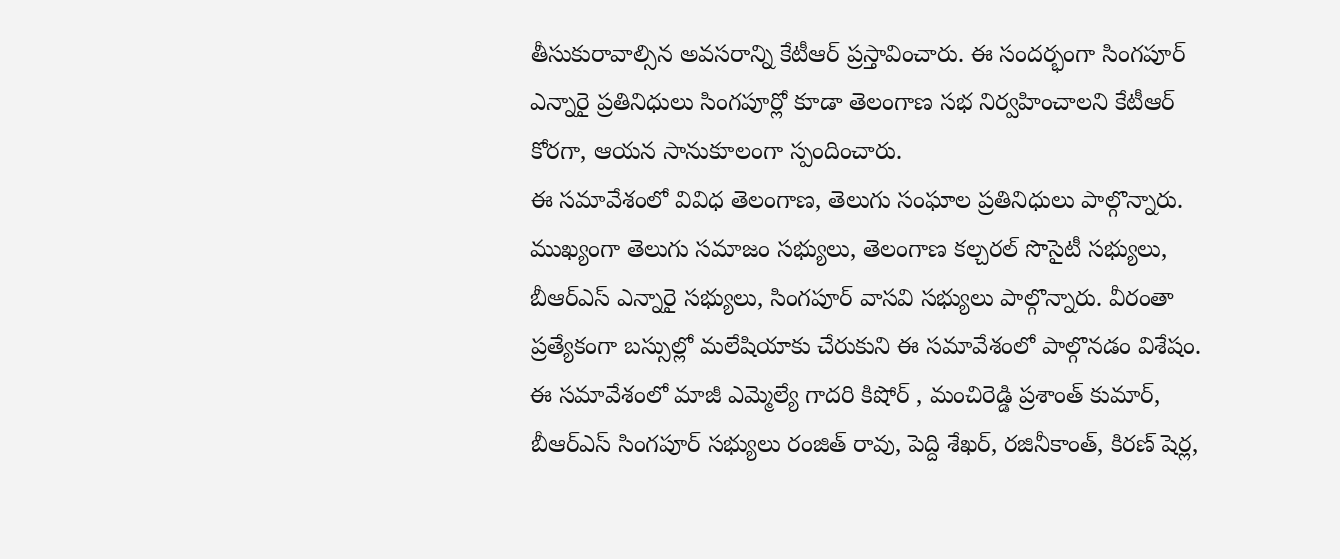తీసుకురావాల్సిన అవసరాన్ని కేటీఆర్ ప్రస్తావించారు. ఈ సందర్భంగా సింగపూర్ ఎన్నారై ప్రతినిధులు సింగపూర్లో కూడా తెలంగాణ సభ నిర్వహించాలని కేటీఆర్ కోరగా, ఆయన సానుకూలంగా స్పందించారు.
ఈ సమావేశంలో వివిధ తెలంగాణ, తెలుగు సంఘాల ప్రతినిధులు పాల్గొన్నారు. ముఖ్యంగా తెలుగు సమాజం సభ్యులు, తెలంగాణ కల్చరల్ సొసైటీ సభ్యులు, బీఆర్ఎస్ ఎన్నారై సభ్యులు, సింగపూర్ వాసవి సభ్యులు పాల్గొన్నారు. వీరంతా ప్రత్యేకంగా బస్సుల్లో మలేషియాకు చేరుకుని ఈ సమావేశంలో పాల్గొనడం విశేషం.
ఈ సమావేశంలో మాజీ ఎమ్మెల్యే గాదరి కిషోర్ , మంచిరెడ్డి ప్రశాంత్ కుమార్, బీఆర్ఎస్ సింగపూర్ సభ్యులు రంజిత్ రావు, పెద్ది శేఖర్, రజినీకాంత్, కిరణ్ షెర్ల,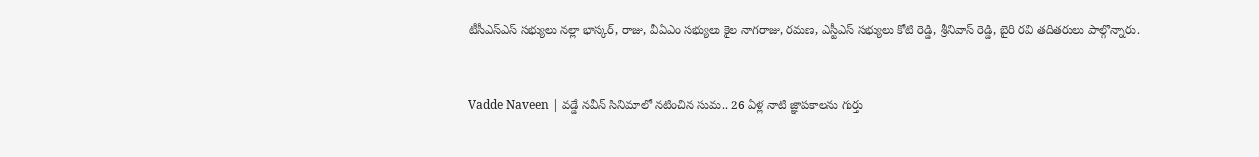టీసీఎస్ఎస్ సభ్యులు నల్లా భాస్కర్, రాజు, వీఏఎం సభ్యులు కైల నాగరాజు, రమణ, ఎస్టీఎస్ సభ్యులు కోటి రెడ్డి, శ్రీనివాస్ రెడ్డి, బైరి రవి తదితరులు పాల్గొన్నారు.


Vadde Naveen | వడ్డే నవీన్ సినిమాలో నటించిన సుమ.. 26 ఏళ్ల నాటి జ్ఞాపకాలను గుర్తు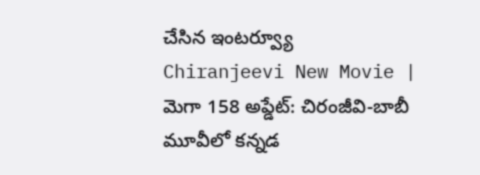చేసిన ఇంటర్వ్యూ
Chiranjeevi New Movie | మెగా 158 అప్డేట్: చిరంజీవి-బాబీ మూవీలో కన్నడ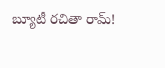బ్యూటీ రచితా రామ్!